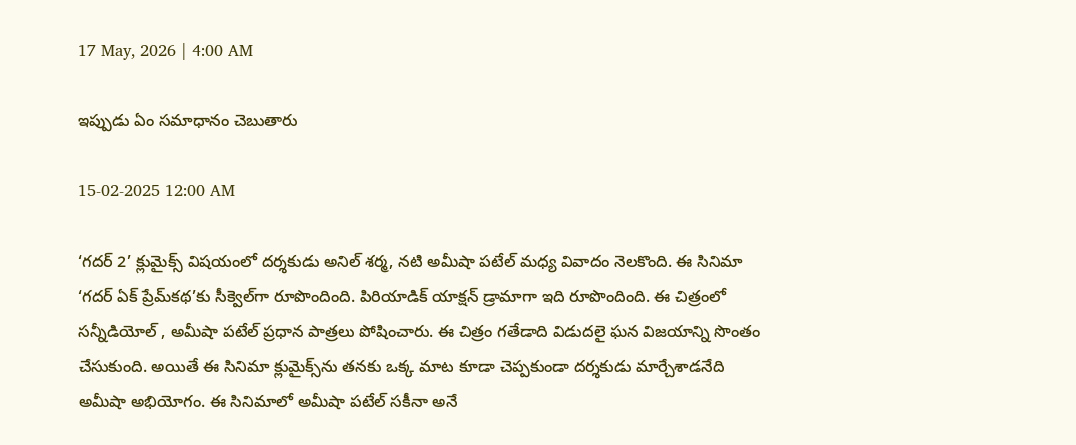17 May, 2026 | 4:00 AM

ఇప్పుడు ఏం సమాధానం చెబుతారు

15-02-2025 12:00 AM

‘గదర్ 2’ క్లుమైక్స్ విషయంలో దర్శకుడు అనిల్ శర్మ, నటి అమీషా పటేల్ మధ్య వివాదం నెలకొంది. ఈ సినిమా ‘గదర్ ఏక్ ప్రేమ్‌కథ’కు సీక్వెల్‌గా రూపొందింది. పిరియాడిక్ యాక్షన్ డ్రామాగా ఇది రూపొందింది. ఈ చిత్రంలో సన్నీడియోల్ , అమీషా పటేల్ ప్రధాన పాత్రలు పోషించారు. ఈ చిత్రం గతేడాది విడుదలై ఘన విజయాన్ని సొంతం చేసుకుంది. అయితే ఈ సినిమా క్లుమైక్స్‌ను తనకు ఒక్క మాట కూడా చెప్పకుండా దర్శకుడు మార్చేశాడనేది అమీషా అభియోగం. ఈ సినిమాలో అమీషా పటేల్ సకీనా అనే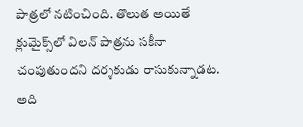పాత్రలో నటించింది. తొలుత అయితే క్లుమైక్స్‌లో విలన్ పాత్రను సకీనా చంపుతుందని దర్శకుడు రాసుకున్నాడట. అది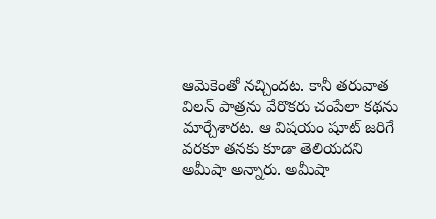ఆమెకెంతో నచ్చిందట. కానీ తరువాత విలన్ పాత్రను వేరొకరు చంపేలా కథను మార్చేశారట. ఆ విషయం షూట్ జరిగే వరకూ తనకు కూడా తెలియదని అమీషా అన్నారు. అమీషా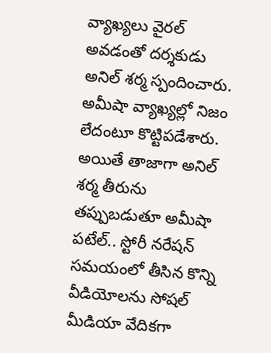వ్యాఖ్యలు వైరల్ అవడంతో దర్శకుడు అనిల్ శర్మ స్పందించారు. అమీషా వ్యాఖ్యల్లో నిజం లేదంటూ కొట్టిపడేశారు. అయితే తాజాగా అనిల్ శర్మ తీరును తప్పుబడుతూ అమీషా పటేల్.. స్టోరీ నరేషన్ సమయంలో తీసిన కొన్ని వీడియోలను సోషల్ మీడియా వేదికగా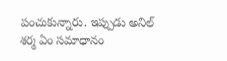పంచుకున్నారు. ఇప్పుడు అనిల్ శర్మ ఏం సమాధానం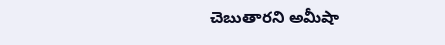చెబుతారని అమీషా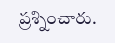ప్రశ్నించారు.